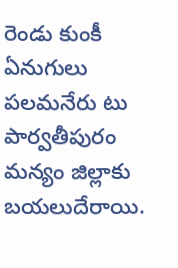రెండు కుంకీ ఏనుగులు పలమనేరు టు పార్వతీపురం మన్యం జిల్లాకు బయలుదేరాయి.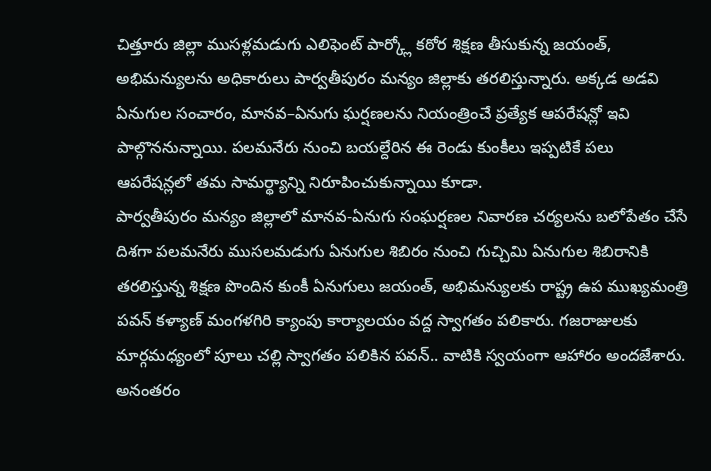చిత్తూరు జిల్లా ముసళ్లమడుగు ఎలిఫెంట్ పార్క్లో కఠోర శిక్షణ తీసుకున్న జయంత్, అభిమన్యులను అధికారులు పార్వతీపురం మన్యం జిల్లాకు తరలిస్తున్నారు. అక్కడ అడవి ఏనుగుల సంచారం, మానవ–ఏనుగు ఘర్షణలను నియంత్రించే ప్రత్యేక ఆపరేషన్లో ఇవి పాల్గొననున్నాయి. పలమనేరు నుంచి బయల్దేరిన ఈ రెండు కుంకీలు ఇప్పటికే పలు ఆపరేషన్లలో తమ సామర్థ్యాన్ని నిరూపించుకున్నాయి కూడా.
పార్వతీపురం మన్యం జిల్లాలో మానవ-ఏనుగు సంఘర్షణల నివారణ చర్యలను బలోపేతం చేసే దిశగా పలమనేరు ముసలమడుగు ఏనుగుల శిబిరం నుంచి గుచ్చిమి ఏనుగుల శిబిరానికి తరలిస్తున్న శిక్షణ పొందిన కుంకీ ఏనుగులు జయంత్, అభిమన్యులకు రాష్ట్ర ఉప ముఖ్యమంత్రి పవన్ కళ్యాణ్ మంగళగిరి క్యాంపు కార్యాలయం వద్ద స్వాగతం పలికారు. గజరాజులకు మార్గమధ్యంలో పూలు చల్లి స్వాగతం పలికిన పవన్.. వాటికి స్వయంగా ఆహారం అందజేశారు. అనంతరం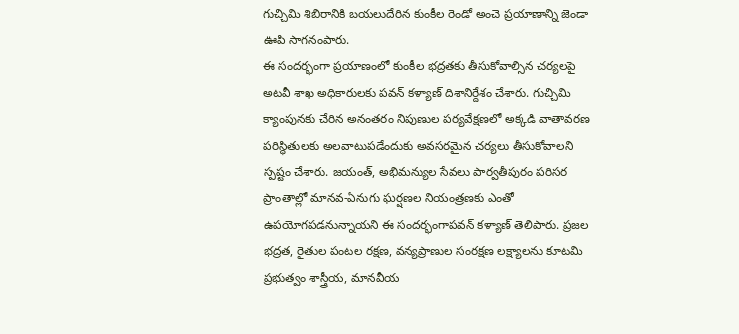గుచ్చిమి శిబిరానికి బయలుదేరిన కుంకీల రెండో అంచె ప్రయాణాన్ని జెండా ఊపి సాగనంపారు.
ఈ సందర్భంగా ప్రయాణంలో కుంకీల భద్రతకు తీసుకోవాల్సిన చర్యలపై అటవీ శాఖ అధికారులకు పవన్ కళ్యాణ్ దిశానిర్దేశం చేశారు. గుచ్చిమి క్యాంపునకు చేరిన అనంతరం నిపుణుల పర్యవేక్షణలో అక్కడి వాతావరణ పరిస్థితులకు అలవాటుపడేందుకు అవసరమైన చర్యలు తీసుకోవాలని స్పష్టం చేశారు. జయంత్, అభిమన్యుల సేవలు పార్వతీపురం పరిసర ప్రాంతాల్లో మానవ-ఏనుగు ఘర్షణల నియంత్రణకు ఎంతో ఉపయోగపడనున్నాయని ఈ సందర్భంగాపవన్ కళ్యాణ్ తెలిపారు. ప్రజల భద్రత, రైతుల పంటల రక్షణ, వన్యప్రాణుల సంరక్షణ లక్ష్యాలను కూటమి ప్రభుత్వం శాస్త్రీయ, మానవీయ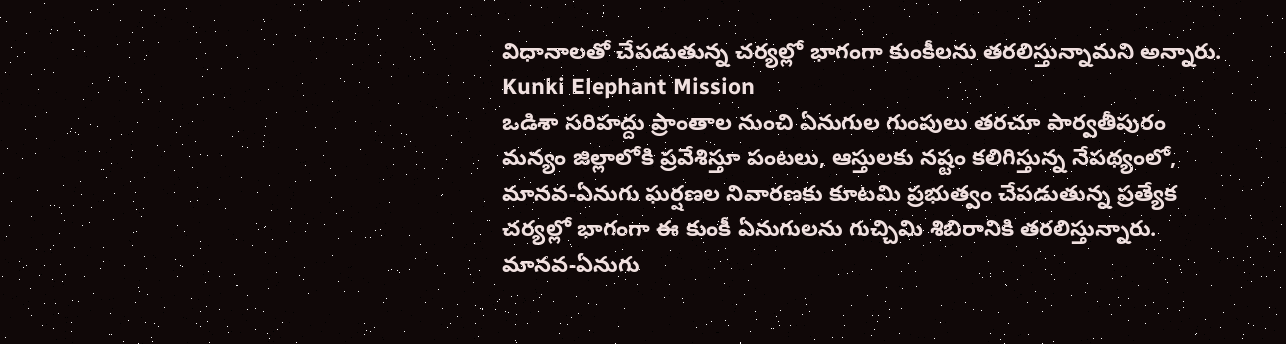విధానాలతో చేపడుతున్న చర్యల్లో భాగంగా కుంకీలను తరలిస్తున్నామని అన్నారు.
Kunki Elephant Mission
ఒడిశా సరిహద్దు ప్రాంతాల నుంచి ఏనుగుల గుంపులు తరచూ పార్వతీపురం మన్యం జిల్లాలోకి ప్రవేశిస్తూ పంటలు, ఆస్తులకు నష్టం కలిగిస్తున్న నేపథ్యంలో, మానవ-ఏనుగు ఘర్షణల నివారణకు కూటమి ప్రభుత్వం చేపడుతున్న ప్రత్యేక చర్యల్లో భాగంగా ఈ కుంకీ ఏనుగులను గుచ్చిమి శిబిరానికి తరలిస్తున్నారు. మానవ-ఏనుగు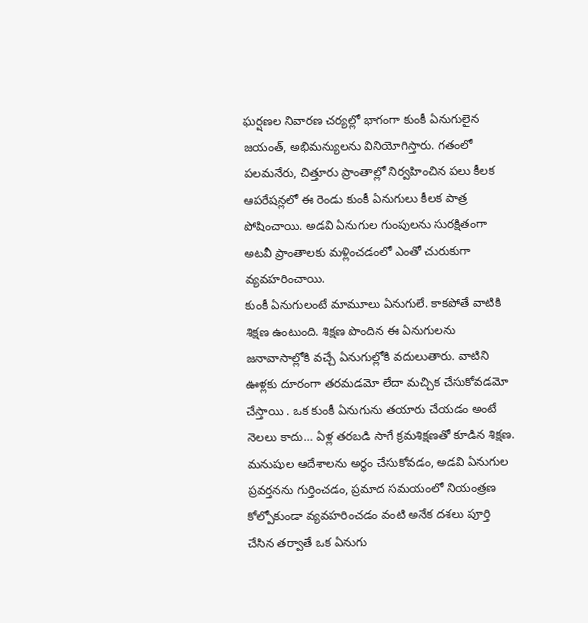ఘర్షణల నివారణ చర్యల్లో భాగంగా కుంకీ ఏనుగులైన జయంత్, అభిమన్యులను వినియోగిస్తారు. గతంలో పలమనేరు, చిత్తూరు ప్రాంతాల్లో నిర్వహించిన పలు కీలక ఆపరేషన్లలో ఈ రెండు కుంకీ ఏనుగులు కీలక పాత్ర పోషించాయి. అడవి ఏనుగుల గుంపులను సురక్షితంగా అటవీ ప్రాంతాలకు మళ్లించడంలో ఎంతో చురుకుగా వ్యవహరించాయి.
కుంకీ ఏనుగులంటే మామూలు ఏనుగులే. కాకపోతే వాటికి శిక్షణ ఉంటుంది. శిక్షణ పొందిన ఈ ఏనుగులను జనావాసాల్లోకి వచ్చే ఏనుగుల్లోకి వదులుతారు. వాటిని ఊళ్లకు దూరంగా తరమడమో లేదా మచ్చిక చేసుకోవడమో చేస్తాయి . ఒక కుంకీ ఏనుగును తయారు చేయడం అంటే నెలలు కాదు… ఏళ్ల తరబడి సాగే క్రమశిక్షణతో కూడిన శిక్షణ. మనుషుల ఆదేశాలను అర్థం చేసుకోవడం, అడవి ఏనుగుల ప్రవర్తనను గుర్తించడం, ప్రమాద సమయంలో నియంత్రణ కోల్పోకుండా వ్యవహరించడం వంటి అనేక దశలు పూర్తి చేసిన తర్వాతే ఒక ఏనుగు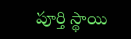పూర్తి స్థాయి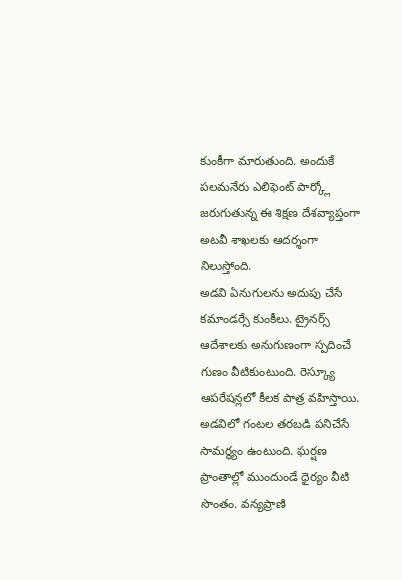కుంకీగా మారుతుంది. అందుకే పలమనేరు ఎలిఫెంట్ పార్క్లో జరుగుతున్న ఈ శిక్షణ దేశవ్యాప్తంగా అటవీ శాఖలకు ఆదర్శంగా నిలుస్తోంది.
అడవి ఏనుగులను అదుపు చేసే కమాండర్సే కుంకీలు. ట్రైనర్స్ ఆదేశాలకు అనుగుణంగా స్పదించే గుణం వీటికుంటుంది. రెస్క్యూ ఆపరేషన్లలో కీలక పాత్ర వహిస్తాయి. అడవిలో గంటల తరబడి పనిచేసే సామర్థ్యం ఉంటుంది. ఘర్షణ ప్రాంతాల్లో ముందుండే ధైర్యం వీటి సొంతం. వన్యప్రాణి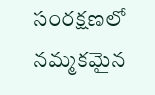సంరక్షణలో నమ్మకమైన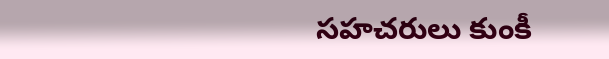సహచరులు కుంకీ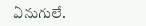ఏనుగులే.